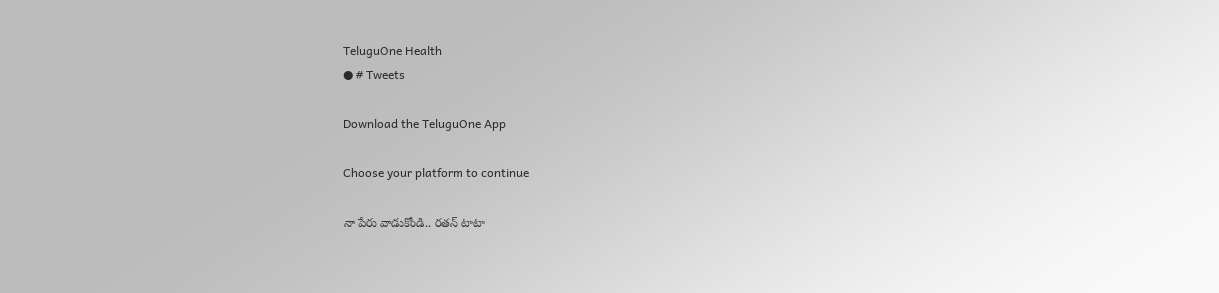TeluguOne Health
● # Tweets

Download the TeluguOne App

Choose your platform to continue

నా పేరు వాడుకోండి.. రతన్ టాటా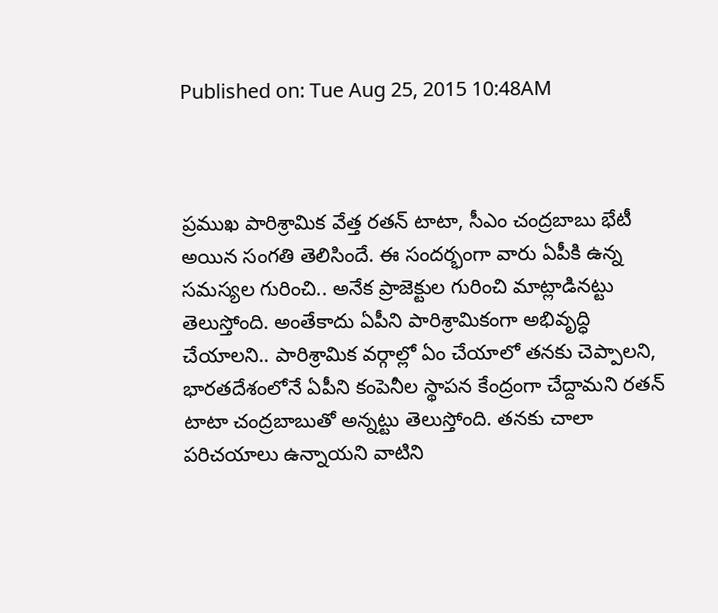Published on: Tue Aug 25, 2015 10:48AM



ప్రముఖ పారిశ్రామిక వేత్త రతన్ టాటా, సీఎం చంద్రబాబు భేటీ అయిన సంగతి తెలిసిందే. ఈ సందర్భంగా వారు ఏపీకి ఉన్న సమస్యల గురించి.. అనేక ప్రాజెక్టుల గురించి మాట్లాడినట్టు తెలుస్తోంది. అంతేకాదు ఏపీని పారిశ్రామికంగా అభివృద్ధి చేయాలని.. పారిశ్రామిక వర్గాల్లో ఏం చేయాలో తనకు చెప్పాలని, భారతదేశంలోనే ఏపీని కంపెనీల స్థాపన కేంద్రంగా చేద్దామని రతన్ టాటా చంద్రబాబుతో అన్నట్టు తెలుస్తోంది. తనకు చాలా పరిచయాలు ఉన్నాయని వాటిని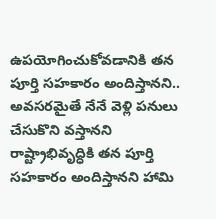ఉపయోగించుకోవడానికి తన పూర్తి సహకారం అందిస్తానని.. అవసరమైతే నేనే వెళ్లి పనులు చేసుకొని వస్తానని రాష్ట్రాభివృద్ధికి తన పూర్తి సహకారం అందిస్తానని హామి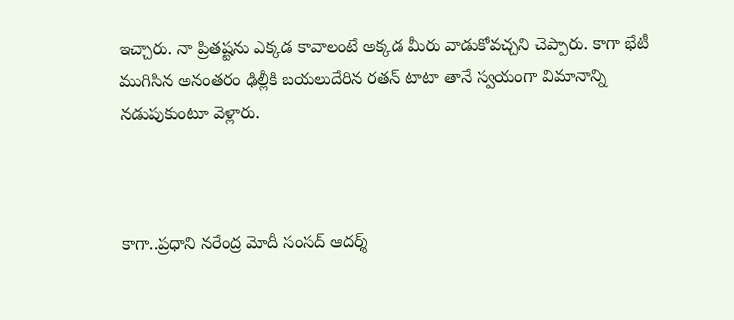ఇచ్చారు. నా ప్రితష్టను ఎక్కడ కావాలంటే అక్కడ మీరు వాడుకోవచ్చని చెప్పారు. కాగా భేటీ ముగిసిన అనంతరం ఢిల్లీకి బయలుదేరిన రతన్ టాటా తానే స్వయంగా విమానాన్ని నడుపుకుంటూ వెళ్లారు.



కాగా..ప్రధాని నరేంద్ర మోదీ సంసద్ ఆదర్శ్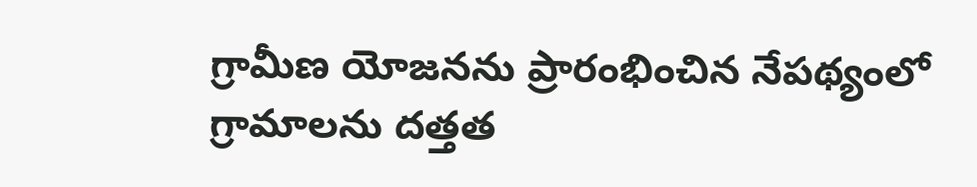గ్రామీణ యోజనను ప్రారంభించిన నేపథ్యంలో గ్రామాలను దత్తత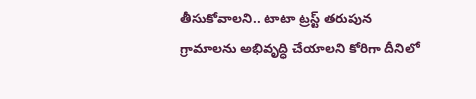తీసుకోవాలని.. టాటా ట్రస్ట్ తరుపున గ్రామాలను అభివృద్ధి చేయాలని కోరిగా దీనిలో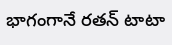భాగంగానే రతన్ టాటా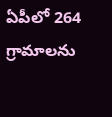ఏపీలో 264 గ్రామాలను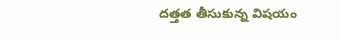దత్తత తీసుకున్న విషయం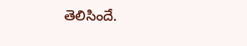తెలిసిందే.